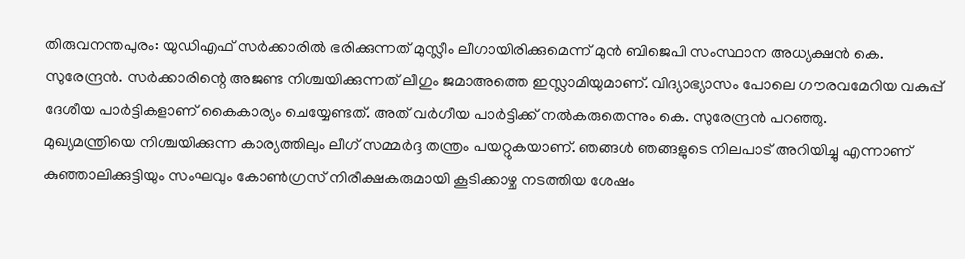തിരുവനന്തപുരം: യുഡിഎഫ് സർക്കാരിൽ ഭരിക്കുന്നത് മുസ്ലീം ലീഗായിരിക്കുമെന്ന് മുൻ ബിജെപി സംസ്ഥാന അധ്യക്ഷൻ കെ. സുരേന്ദ്രൻ. സർക്കാരിന്റെ അജണ്ട നിശ്ചയിക്കുന്നത് ലീഗും ജമാഅത്തെ ഇസ്ലാമിയുമാണ്. വിദ്യാഭ്യാസം പോലെ ഗൗരവമേറിയ വകുപ്പ് ദേശീയ പാർട്ടികളാണ് കൈകാര്യം ചെയ്യേണ്ടത്. അത് വർഗീയ പാർട്ടിക്ക് നൽകരുതെന്നും കെ. സുരേന്ദ്രൻ പറഞ്ഞു.
മുഖ്യമന്ത്രിയെ നിശ്ചയിക്കുന്ന കാര്യത്തിലും ലീഗ് സമ്മർദ്ദ തന്ത്രം പയറ്റുകയാണ്. ഞങ്ങൾ ഞങ്ങളുടെ നിലപാട് അറിയിച്ചു എന്നാണ് കുഞ്ഞാലിക്കുട്ടിയും സംഘവും കോൺഗ്രസ് നിരീക്ഷകരുമായി കൂടിക്കാഴ്ച നടത്തിയ ശേഷം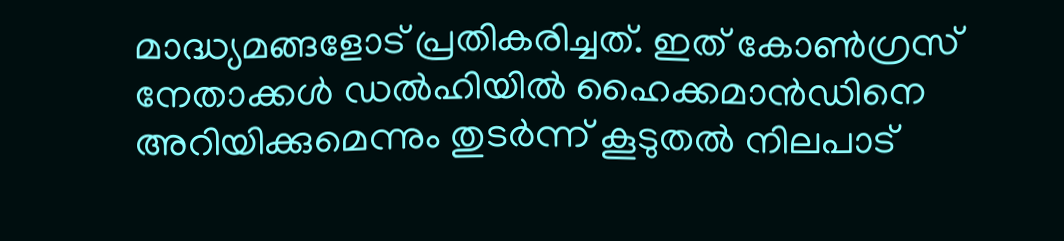മാദ്ധ്യമങ്ങളോട് പ്രതികരിച്ചത്. ഇത് കോൺഗ്രസ് നേതാക്കൾ ഡൽഹിയിൽ ഹൈക്കമാൻഡിനെ അറിയിക്കുമെന്നും തുടർന്ന് കൂടുതൽ നിലപാട്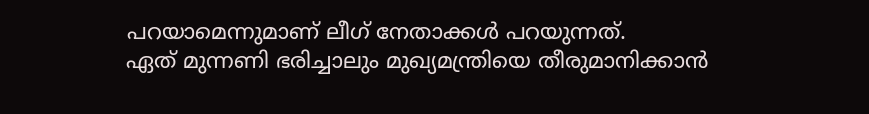പറയാമെന്നുമാണ് ലീഗ് നേതാക്കൾ പറയുന്നത്.
ഏത് മുന്നണി ഭരിച്ചാലും മുഖ്യമന്ത്രിയെ തീരുമാനിക്കാൻ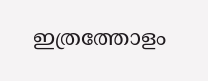ഇത്രത്തോളം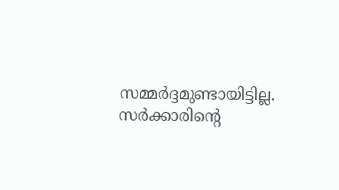സമ്മർദ്ദമുണ്ടായിട്ടില്ല. സർക്കാരിന്റെ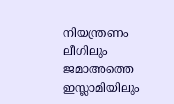നിയന്ത്രണം ലീഗിലും ജമാഅത്തെ ഇസ്ലാമിയിലും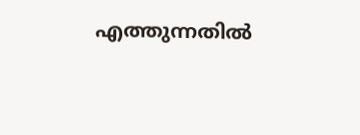എത്തുന്നതിൽ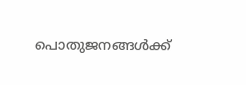പൊതുജനങ്ങൾക്ക്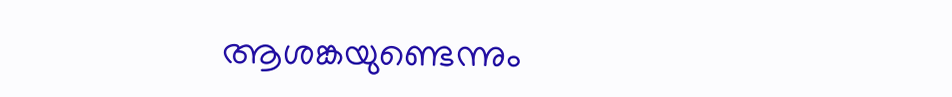ആശങ്കയുണ്ടെന്നും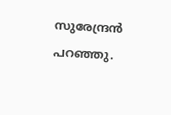സുരേന്ദ്രൻ പറഞ്ഞു.